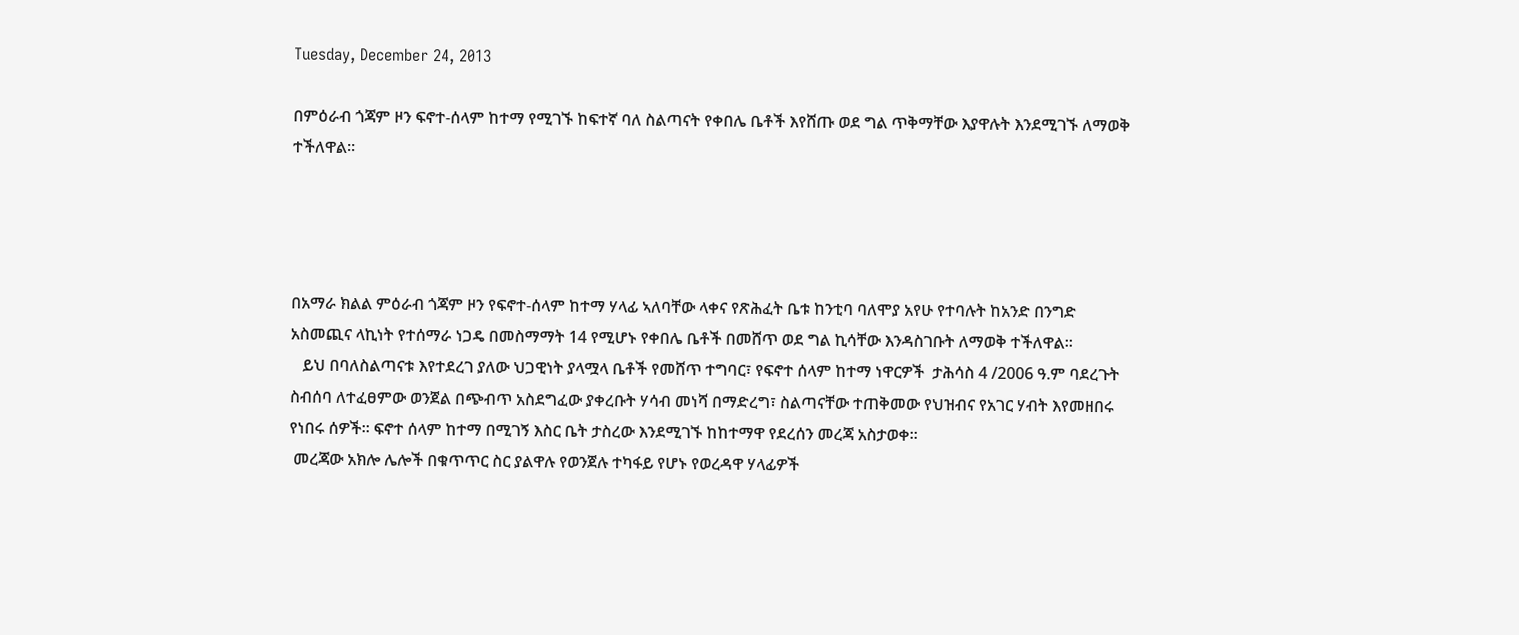Tuesday, December 24, 2013

በምዕራብ ጎጃም ዞን ፍኖተ-ሰላም ከተማ የሚገኙ ከፍተኛ ባለ ስልጣናት የቀበሌ ቤቶች እየሸጡ ወደ ግል ጥቅማቸው እያዋሉት እንደሚገኙ ለማወቅ ተችለዋል።




በአማራ ክልል ምዕራብ ጎጃም ዞን የፍኖተ-ሰላም ከተማ ሃላፊ ኣለባቸው ላቀና የጽሕፈት ቤቱ ከንቲባ ባለሞያ አየሁ የተባሉት ከአንድ በንግድ አስመጪና ላኪነት የተሰማራ ነጋዴ በመስማማት 14 የሚሆኑ የቀበሌ ቤቶች በመሸጥ ወደ ግል ኪሳቸው እንዳስገቡት ለማወቅ ተችለዋል።
   ይህ በባለስልጣናቱ እየተደረገ ያለው ህጋዊነት ያላሟላ ቤቶች የመሸጥ ተግባር፣ የፍኖተ ሰላም ከተማ ነዋርዎች  ታሕሳስ 4 /2006 ዓ.ም ባደረጉት ስብሰባ ለተፈፀምው ወንጀል በጭብጥ አስደግፈው ያቀረቡት ሃሳብ መነሻ በማድረግ፣ ስልጣናቸው ተጠቅመው የህዝብና የአገር ሃብት እየመዘበሩ የነበሩ ሰዎች። ፍኖተ ሰላም ከተማ በሚገኝ እስር ቤት ታስረው እንደሚገኙ ከከተማዋ የደረሰን መረጃ አስታወቀ።
 መረጃው አክሎ ሌሎች በቁጥጥር ስር ያልዋሉ የወንጀሉ ተካፋይ የሆኑ የወረዳዋ ሃላፊዎች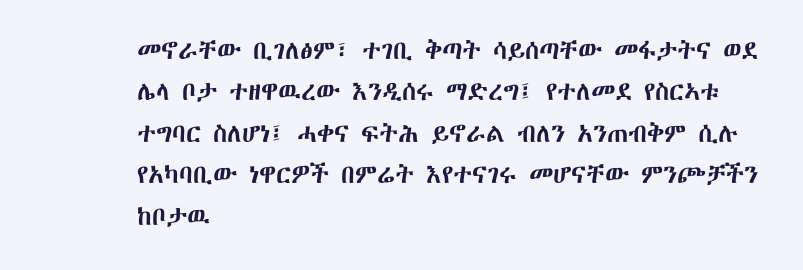መኖራቸው ቢገለፅም፣ ተገቢ ቅጣት ሳይሰጣቸው መፋታትና ወደ ሌላ ቦታ ተዘዋዉረው እንዲሰሩ ማድረግ፤ የተለመደ የስርኣቱ ተግባር ስለሆነ፤ ሓቀና ፍትሕ ይኖራል ብለን አንጠብቅም ሲሉ የአካባቢው ነዋርዎች በምሬት እየተናገሩ መሆናቸው ምንጮቻችን ከቦታዉ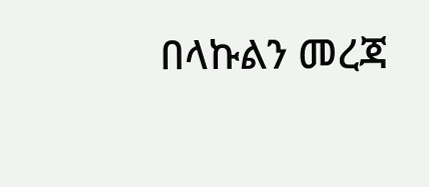በላኩልን መረጃ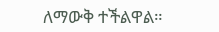ለማውቅ ተችልዋል።